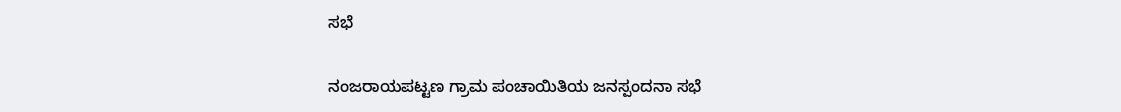ಸಭೆ

ನಂಜರಾಯಪಟ್ಟಣ ಗ್ರಾಮ ಪಂಚಾಯಿತಿಯ ಜನಸ್ಪಂದನಾ ಸಭೆ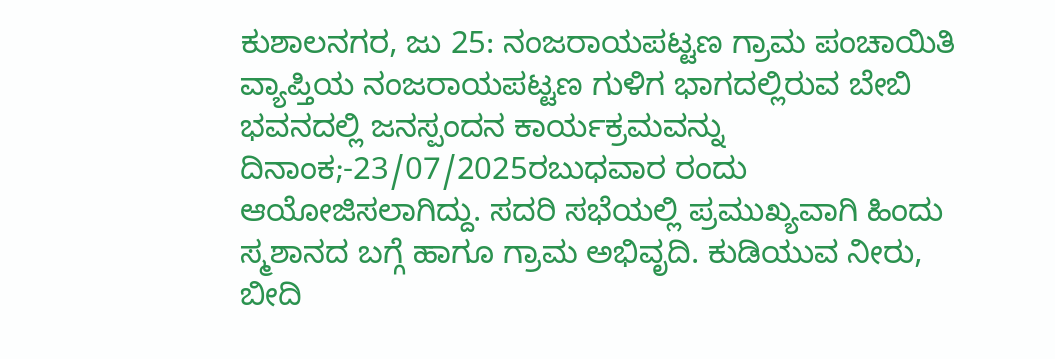ಕುಶಾಲನಗರ, ಜು 25: ನಂಜರಾಯಪಟ್ಟಣ ಗ್ರಾಮ ಪಂಚಾಯಿತಿ ವ್ಯಾಪ್ತಿಯ ನಂಜರಾಯಪಟ್ಟಣ ಗುಳಿಗ ಭಾಗದಲ್ಲಿರುವ ಬೇಬಿ ಭವನದಲ್ಲಿ ಜನಸ್ಪಂದನ ಕಾರ್ಯಕ್ರಮವನ್ನು ದಿನಾಂಕ;-23/07/2025ರಬುಧವಾರ ರಂದು ಆಯೋಜಿಸಲಾಗಿದ್ದು. ಸದರಿ ಸಭೆಯಲ್ಲಿ ಪ್ರಮುಖ್ಯವಾಗಿ ಹಿಂದು ಸ್ಮಶಾನದ ಬಗ್ಗೆ ಹಾಗೂ ಗ್ರಾಮ ಅಭಿವೃದಿ. ಕುಡಿಯುವ ನೀರು, ಬೀದಿ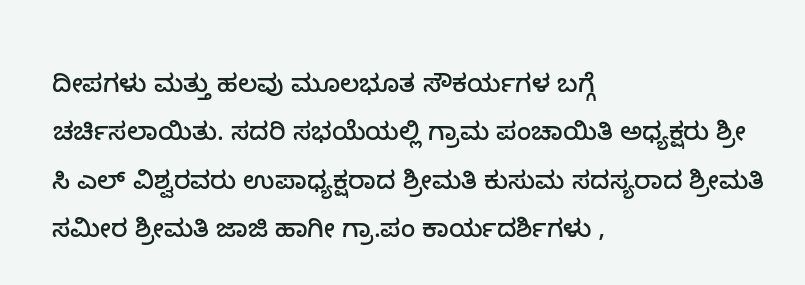ದೀಪಗಳು ಮತ್ತು ಹಲವು ಮೂಲಭೂತ ಸೌಕರ್ಯಗಳ ಬಗ್ಗೆ ಚರ್ಚಿಸಲಾಯಿತು. ಸದರಿ ಸಭಯೆಯಲ್ಲಿ ಗ್ರಾಮ ಪಂಚಾಯಿತಿ ಅಧ್ಯಕ್ಷರು ಶ್ರೀ ಸಿ ಎಲ್‌ ವಿಶ್ವರವರು ಉಪಾಧ್ಯಕ್ಷರಾದ ಶ್ರೀಮತಿ ಕುಸುಮ ಸದಸ್ಯರಾದ ಶ್ರೀಮತಿ ಸಮೀರ ಶ್ರೀಮತಿ ಜಾಜಿ ಹಾಗೀ ಗ್ರಾ.ಪಂ ಕಾರ್ಯದರ್ಶಿಗಳು ,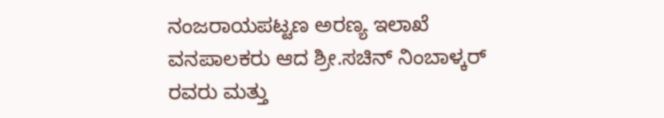ನಂಜರಾಯಪಟ್ಟಣ ಅರಣ್ಯ ಇಲಾಖೆ ವನಪಾಲಕರು ಆದ ಶ್ರೀ.ಸಚಿನ್‌ ನಿಂಬಾಳ್ಕರ್‌ ರವರು ಮತ್ತು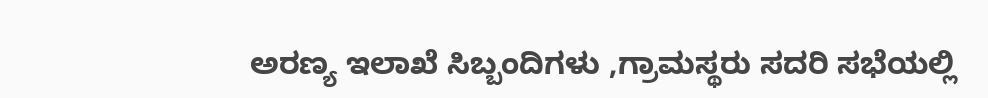ಅರಣ್ಯ ಇಲಾಖೆ ಸಿಬ್ಬಂದಿಗಳು ,ಗ್ರಾಮಸ್ಥರು ಸದರಿ ಸಭೆಯಲ್ಲಿ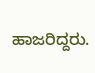ಹಾಜರಿದ್ದರು.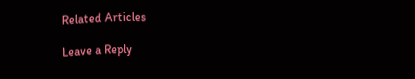Related Articles

Leave a Reply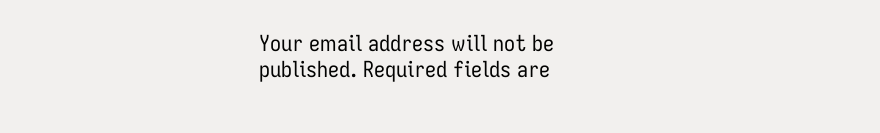Your email address will not be published. Required fields are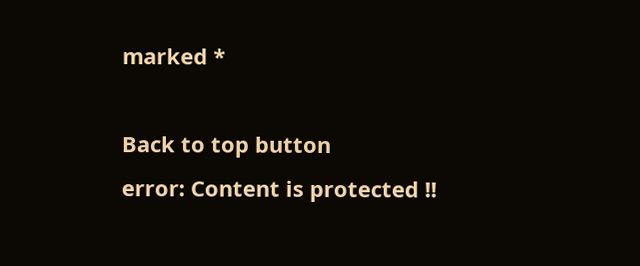marked *

Back to top button
error: Content is protected !!